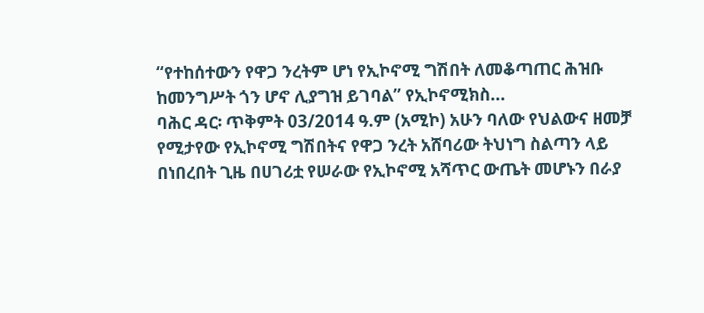“የተከሰተውን የዋጋ ንረትም ሆነ የኢኮኖሚ ግሽበት ለመቆጣጠር ሕዝቡ ከመንግሥት ጎን ሆኖ ሊያግዝ ይገባል” የኢኮኖሚክስ...
ባሕር ዳር፡ ጥቅምት 03/2014 ዓ.ም (አሚኮ) አሁን ባለው የህልውና ዘመቻ የሚታየው የኢኮኖሚ ግሽበትና የዋጋ ንረት አሸባሪው ትህነግ ስልጣን ላይ በነበረበት ጊዜ በሀገሪቷ የሠራው የኢኮኖሚ አሻጥር ውጤት መሆኑን በራያ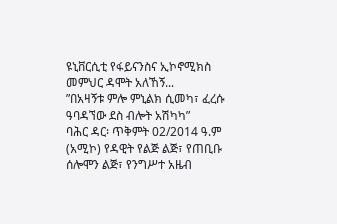ዩኒቨርሲቲ የፋይናንስና ኢኮኖሚክስ መምህር ዳሞት አለኸኝ...
ʺበአዛኝቱ ምሎ ምኒልክ ሲመካ፣ ፈረሱ ዓባዳኘው ደስ ብሎት አሽካካ”
ባሕር ዳር፡ ጥቅምት 02/2014 ዓ.ም (አሚኮ) የዳዊት የልጅ ልጅ፣ የጠቢቡ ሰሎሞን ልጅ፣ የንግሥተ አዜብ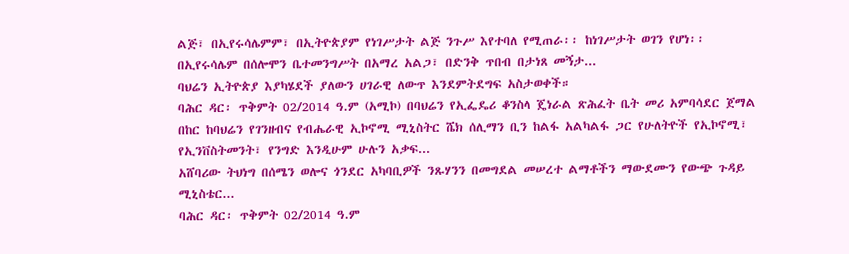ልጅ፣ በኢየሩሳሌምም፣ በኢትዮጵያም የነገሥታት ልጅ ንጉሥ እየተባለ የሚጠራ፡፡ ከነገሥታት ወገን የሆነ፡፡ በኢየሩሳሌም በሰሎሞን ቤተመንግሥት በአማረ አልጋ፣ በድንቅ ጥበብ በታነጸ መኝታ...
ባህሬን ኢትዮጵያ እያካሄደች ያለውን ሀገራዊ ለውጥ እንደምትደግፍ አስታወቀች።
ባሕር ዳር፡ ጥቅምት 02/2014 ዓ.ም (አሚኮ) በባህሬን የኢፌዴሪ ቆንስላ ጄነራል ጽሕፈት ቤት መሪ አምባሳደር ጀማል በከር ከባህሬን የገንዘብና የብሔራዊ ኢኮኖሚ ሚኒስትር ሼክ ሰሊማን ቢን ከልፋ አልካልፋ ጋር የሁለትዮች የኢኮኖሚ፣ የኢንቨስትመንት፣ የንግድ እንዲሁም ሁሉን አቃፍ...
አሸባሪው ትህነግ በሰሜን ወሎና ጎንደር አካባቢዎች ንጹሃንን በመግደል መሠረተ ልማቶችን ማውደሙን የውጭ ጉዳይ ሚኒስቴር...
ባሕር ዳር፡ ጥቅምት 02/2014 ዓ.ም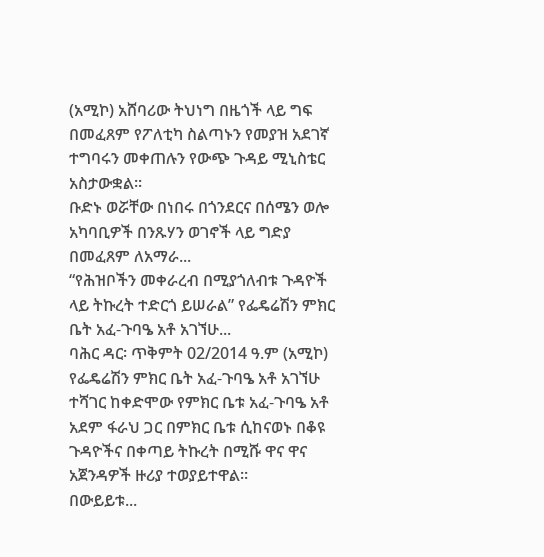(አሚኮ) አሸባሪው ትህነግ በዜጎች ላይ ግፍ በመፈጸም የፖለቲካ ስልጣኑን የመያዝ አደገኛ ተግባሩን መቀጠሉን የውጭ ጉዳይ ሚኒስቴር አስታውቋል፡፡
ቡድኑ ወሯቸው በነበሩ በጎንደርና በሰሜን ወሎ አካባቢዎች በንጹሃን ወገኖች ላይ ግድያ በመፈጸም ለአማራ...
“የሕዝቦችን መቀራረብ በሚያጎለብቱ ጉዳዮች ላይ ትኩረት ተድርጎ ይሠራል” የፌዴሬሽን ምክር ቤት አፈ-ጉባዔ አቶ አገኘሁ...
ባሕር ዳር፡ ጥቅምት 02/2014 ዓ.ም (አሚኮ) የፌዴሬሽን ምክር ቤት አፈ-ጉባዔ አቶ አገኘሁ ተሻገር ከቀድሞው የምክር ቤቱ አፈ-ጉባዔ አቶ አደም ፋራህ ጋር በምክር ቤቱ ሲከናወኑ በቆዩ ጉዳዮችና በቀጣይ ትኩረት በሚሹ ዋና ዋና አጀንዳዎች ዙሪያ ተወያይተዋል።
በውይይቱ...